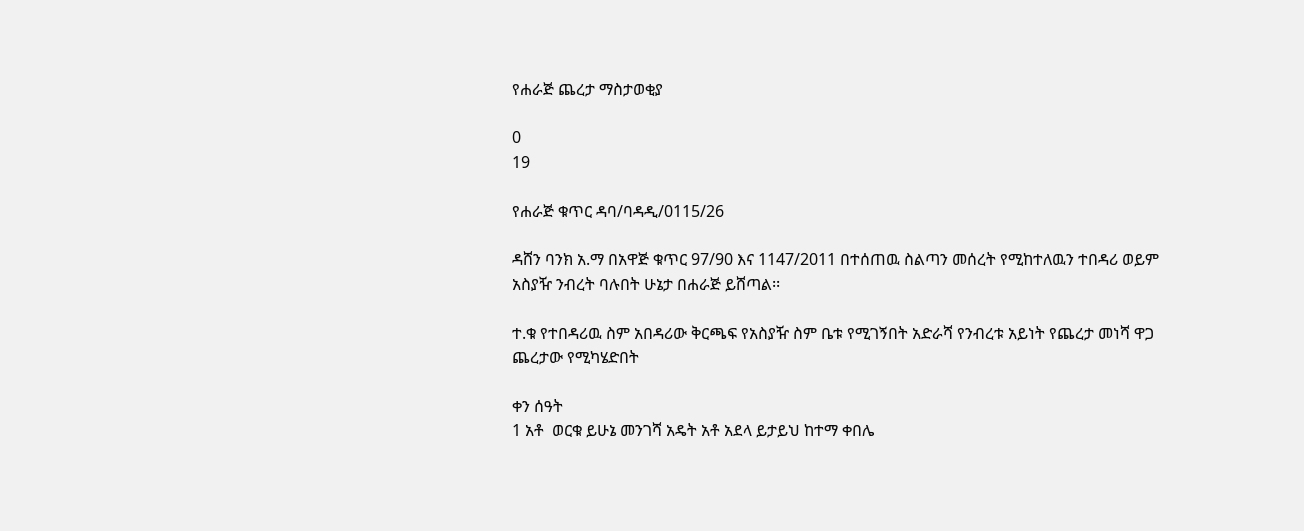የሐራጅ ጨረታ ማስታወቂያ

0
19

የሐራጅ ቁጥር ዳባ/ባዳዲ/0115/26

ዳሸን ባንክ አ.ማ በአዋጅ ቁጥር 97/90 እና 1147/2011 በተሰጠዉ ስልጣን መሰረት የሚከተለዉን ተበዳሪ ወይም አስያዥ ንብረት ባሉበት ሁኔታ በሐራጅ ይሸጣል፡፡

ተ.ቁ የተበዳሪዉ ስም አበዳሪው ቅርጫፍ የአስያዥ ስም ቤቱ የሚገኝበት አድራሻ የንብረቱ አይነት የጨረታ መነሻ ዋጋ ጨረታው የሚካሄድበት

ቀን ሰዓት
1 አቶ  ወርቁ ይሁኔ መንገሻ አዴት አቶ አደላ ይታይህ ከተማ ቀበሌ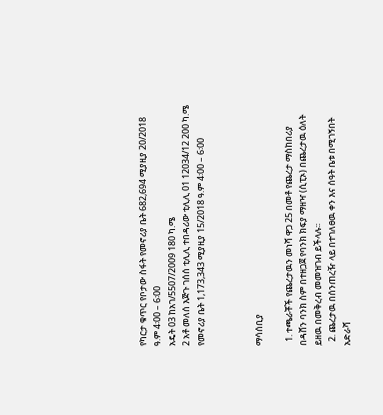የካርታ ቁጥር የቦታው ስፋት የመኖሪያ ቤት 682,694 ሚያዚያ 20/2018 ዓ.ም 4፡00 – 6፡00
አዴት 03 ከአገ/5507/2009 180 ካ.ሜ
2 አቶ መለሰ እጅጉ ገሰሰ ቲሊሊ ተበዳሪው ቲሊሊ 01 12034/12 200 ካ.ሜ የመኖሪያ ቤት 1,173,343 ሚያዚያ 15/2018 ዓ.ም 4፡00 – 6፡00



ማሳሰቢያ

  1. ተጫራቾች የጨረታዉን መነሻ ዋጋ 25 በመቶ የጨረታ ማስከበሪያ በዳሸን ባንክ ስም በተዘጋጀ የባንክ ክፍያ ማዘዣ (ሲፒኦ) በጨረታዉ ዕለት ይዘዉ በመቅረብ መመዝገብ ይችላሉ፡፡
  2. ጨረታዉ በሰንጠረዥ ላይ በተገለፀዉ ቀን እና ሰዓት ቤቱ በሚገኝበት አድራሻ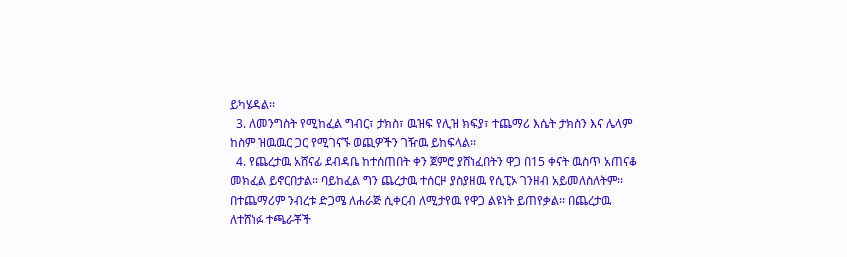ይካሄዳል፡፡
  3. ለመንግስት የሚከፈል ግብር፣ ታክስ፣ ዉዝፍ የሊዝ ክፍያ፣ ተጨማሪ እሴት ታክስን እና ሌላም ከስም ዝዉዉር ጋር የሚገናኙ ወጪዎችን ገዥዉ ይከፍላል፡፡
  4. የጨረታዉ አሸናፊ ደብዳቤ ከተሰጠበት ቀን ጀምሮ ያሸነፈበትን ዋጋ በ15 ቀናት ዉስጥ አጠናቆ መክፈል ይኖርበታል፡፡ ባይከፈል ግን ጨረታዉ ተሰርዞ ያስያዘዉ የሲፒኦ ገንዘብ አይመለስለትም፡፡ በተጨማሪም ንብረቱ ድጋሜ ለሐራጅ ሲቀርብ ለሚታየዉ የዋጋ ልዩነት ይጠየቃል፡፡ በጨረታዉ ለተሸነፉ ተጫራቾች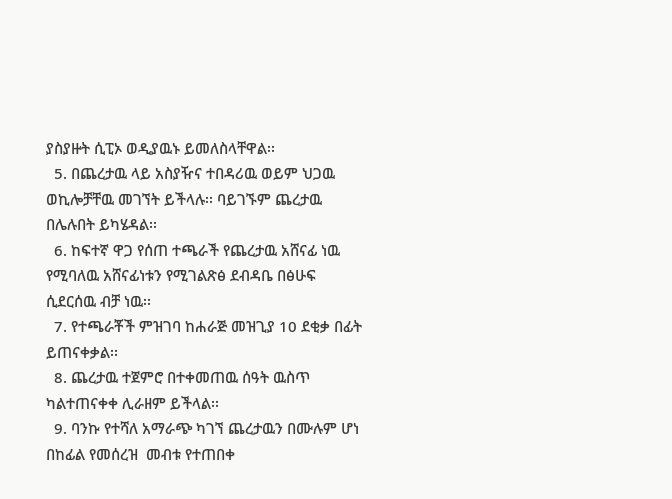ያስያዙት ሲፒኦ ወዲያዉኑ ይመለስላቸዋል፡፡
  5. በጨረታዉ ላይ አስያዥና ተበዳሪዉ ወይም ህጋዉ ወኪሎቻቸዉ መገኘት ይችላሉ፡፡ ባይገኙም ጨረታዉ በሌሉበት ይካሄዳል፡፡
  6. ከፍተኛ ዋጋ የሰጠ ተጫራች የጨረታዉ አሸናፊ ነዉ የሚባለዉ አሸናፊነቱን የሚገልጽፅ ደብዳቤ በፅሁፍ ሲደርሰዉ ብቻ ነዉ፡፡
  7. የተጫራቾች ምዝገባ ከሐራጅ መዝጊያ 10 ደቂቃ በፊት ይጠናቀቃል፡፡
  8. ጨረታዉ ተጀምሮ በተቀመጠዉ ሰዓት ዉስጥ ካልተጠናቀቀ ሊራዘም ይችላል፡፡
  9. ባንኩ የተሻለ አማራጭ ካገኘ ጨረታዉን በሙሉም ሆነ በከፊል የመሰረዝ  መብቱ የተጠበቀ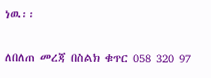ነዉ፡፡

ለበለጠ መረጃ በስልክ ቁጥር 058 320 97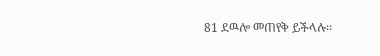81 ደዉሎ መጠየቅ ይችላሉ፡፡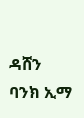ዳሸን ባንክ ኢማ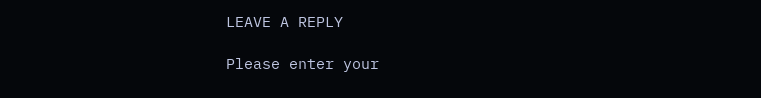LEAVE A REPLY

Please enter your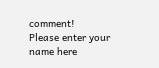comment!
Please enter your name here